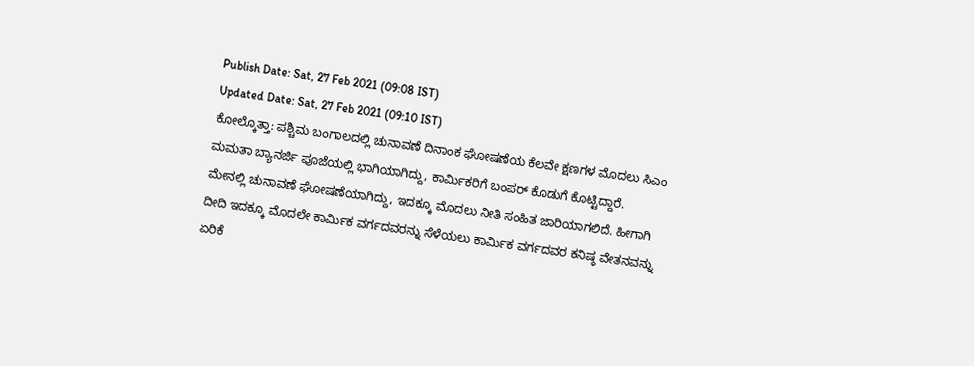Publish Date: Sat, 27 Feb 2021 (09:08 IST)
Updated Date: Sat, 27 Feb 2021 (09:10 IST)
ಕೋಲ್ಕೊತ್ತಾ: ಪಶ್ಚಿಮ ಬಂಗಾಲದಲ್ಲಿ ಚುನಾವಣೆ ದಿನಾಂಕ ಘೋಷಣೆಯ ಕೆಲವೇ ಕ್ಷಣಗಳ ಮೊದಲು ಸಿಎಂ ಮಮತಾ ಬ್ಯಾನರ್ಜಿ ಪೂಜೆಯಲ್ಲಿ ಭಾಗಿಯಾಗಿದ್ದು, ಕಾರ್ಮಿಕರಿಗೆ ಬಂಪರ್ ಕೊಡುಗೆ ಕೊಟ್ಟಿದ್ದಾರೆ.
ಮೇನಲ್ಲಿ ಚುನಾವಣೆ ಘೋಷಣೆಯಾಗಿದ್ದು, ಇದಕ್ಕೂ ಮೊದಲು ನೀತಿ ಸಂಹಿತ ಜಾರಿಯಾಗಲಿದೆ. ಹೀಗಾಗಿ ದೀದಿ ಇದಕ್ಕೂ ಮೊದಲೇ ಕಾರ್ಮಿಕ ವರ್ಗದವರನ್ನು ಸೆಳೆಯಲು ಕಾರ್ಮಿಕ ವರ್ಗದವರ ಕನಿಷ್ಠ ವೇತನವನ್ನು ಏರಿಕೆ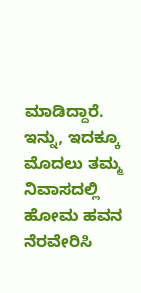ಮಾಡಿದ್ದಾರೆ. ಇನ್ನು, ಇದಕ್ಕೂ ಮೊದಲು ತಮ್ಮ ನಿವಾಸದಲ್ಲಿ ಹೋಮ ಹವನ ನೆರವೇರಿಸಿ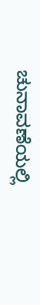ಚುನಾವಣೆಯಲ್ಲಿ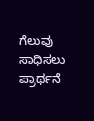ಗೆಲುವು ಸಾಧಿಸಲು ಪ್ರಾರ್ಥನೆ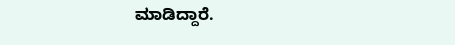ಮಾಡಿದ್ದಾರೆ.